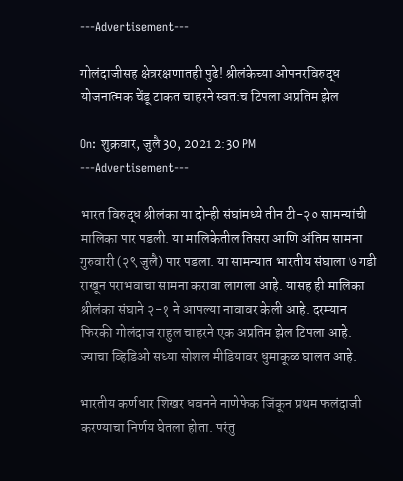---Advertisement---

गोलंदाजीसह क्षेत्ररक्षणातही पुढे! श्रीलंकेच्या ओपनरविरुद्ध योजनात्मक चेंडू टाकत चाहरने स्वत:च टिपला अप्रतिम झेल

On: शुक्रवार, जुलै 30, 2021 2:30 PM
---Advertisement---

भारत विरुद्ध श्रीलंका या दोन्ही संघांमध्ये तीन टी-२० सामन्यांची मालिका पार पडली. या मालिकेतील तिसरा आणि अंतिम सामना गुरुवारी (२९ जुलै) पार पडला. या सामन्यात भारतीय संघाला ७ गडी राखून पराभवाचा सामना करावा लागला आहे. यासह ही मालिका श्रीलंका संघाने २-१ ने आपल्या नावावर केली आहे. दरम्यान फिरकी गोलंदाज राहुल चाहरने एक अप्रतिम झेल टिपला आहे. ज्याचा व्हिडिओ सध्या सोशल मीडियावर धुमाकूळ घालत आहे.

भारतीय कर्णधार शिखर धवनने नाणेफेक जिंकून प्रथम फलंदाजी करण्याचा निर्णय घेतला होता. परंतु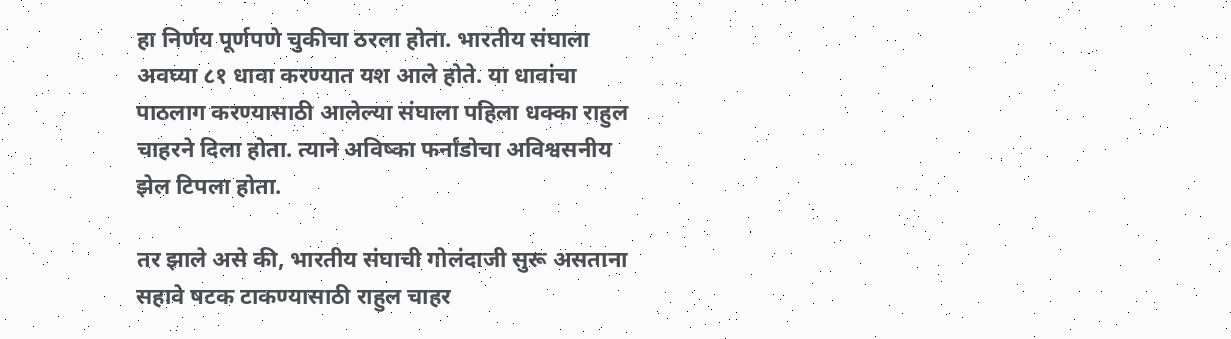हा निर्णय पूर्णपणे चुकीचा ठरला होता. भारतीय संघाला अवघ्या ८१ धावा करण्यात यश आले होते. या धावांचा पाठलाग करण्यासाठी आलेल्या संघाला पहिला धक्का राहुल चाहरने दिला होता. त्याने अविष्का फर्नांडोचा अविश्वसनीय झेल टिपला होता.

तर झाले असे की, भारतीय संघाची गोलंदाजी सुरू असताना सहावे षटक टाकण्यासाठी राहुल चाहर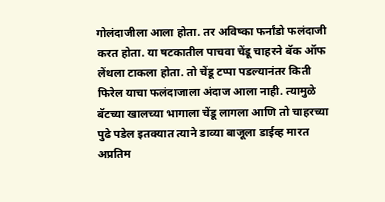गोलंदाजीला आला होता. तर अविष्का फर्नांडो फलंदाजी करत होता. या षटकातील पाचवा चेंडू चाहरने बॅक ऑफ लेंथला टाकला होता. तो चेंडू टप्पा पडल्यानंतर किती फिरेल याचा फलंदाजाला अंदाज आला नाही. त्यामुळे बॅटच्या खालच्या भागाला चेंडू लागला आणि तो चाहरच्या पुढे पडेल इतक्यात त्याने डाव्या बाजूला डाईव्ह मारत अप्रतिम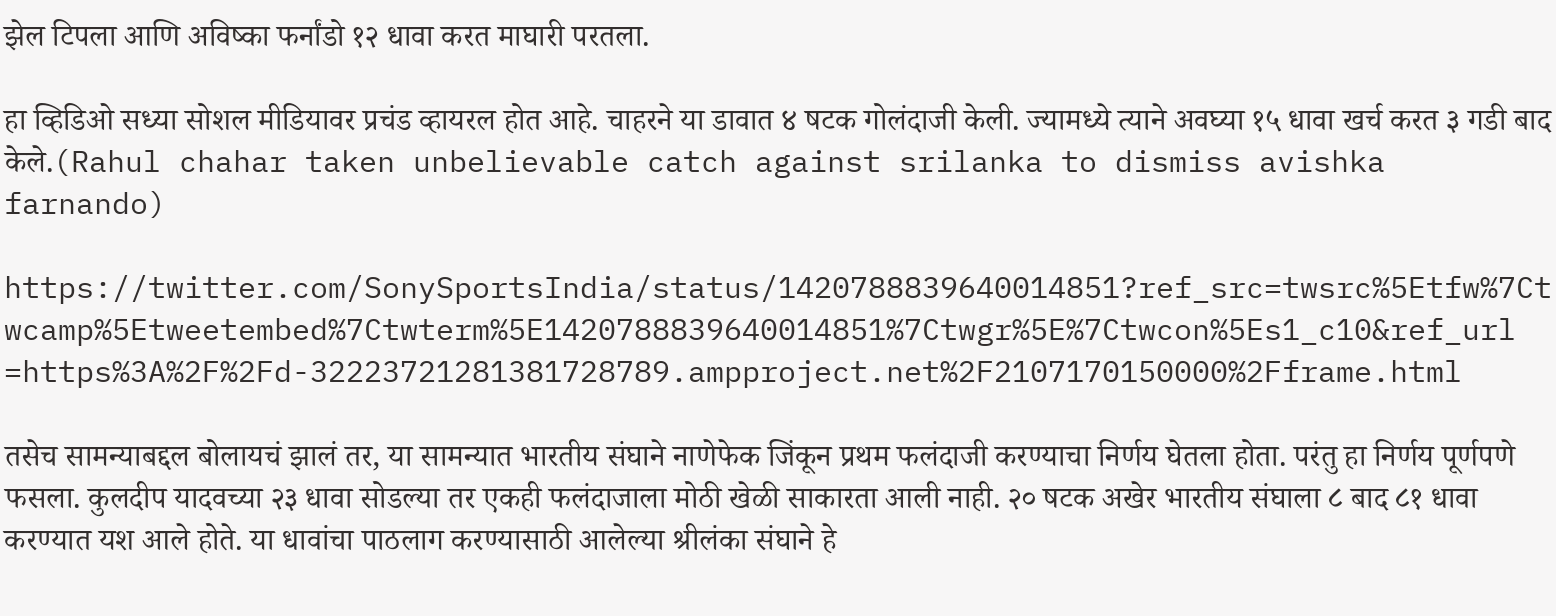झेल टिपला आणि अविष्का फर्नांडो १२ धावा करत माघारी परतला.

हा व्हिडिओ सध्या सोशल मीडियावर प्रचंड व्हायरल होत आहे. चाहरने या डावात ४ षटक गोलंदाजी केली. ज्यामध्ये त्याने अवघ्या १५ धावा खर्च करत ३ गडी बाद केले.(Rahul chahar taken unbelievable catch against srilanka to dismiss avishka farnando)

https://twitter.com/SonySportsIndia/status/1420788839640014851?ref_src=twsrc%5Etfw%7Ctwcamp%5Etweetembed%7Ctwterm%5E1420788839640014851%7Ctwgr%5E%7Ctwcon%5Es1_c10&ref_url=https%3A%2F%2Fd-32223721281381728789.ampproject.net%2F2107170150000%2Fframe.html

तसेच सामन्याबद्दल बोलायचं झालं तर, या सामन्यात भारतीय संघाने नाणेफेक जिंकून प्रथम फलंदाजी करण्याचा निर्णय घेतला होता. परंतु हा निर्णय पूर्णपणे फसला. कुलदीप यादवच्या २३ धावा सोडल्या तर एकही फलंदाजाला मोठी खेळी साकारता आली नाही. २० षटक अखेर भारतीय संघाला ८ बाद ८१ धावा करण्यात यश आले होते. या धावांचा पाठलाग करण्यासाठी आलेल्या श्रीलंका संघाने हे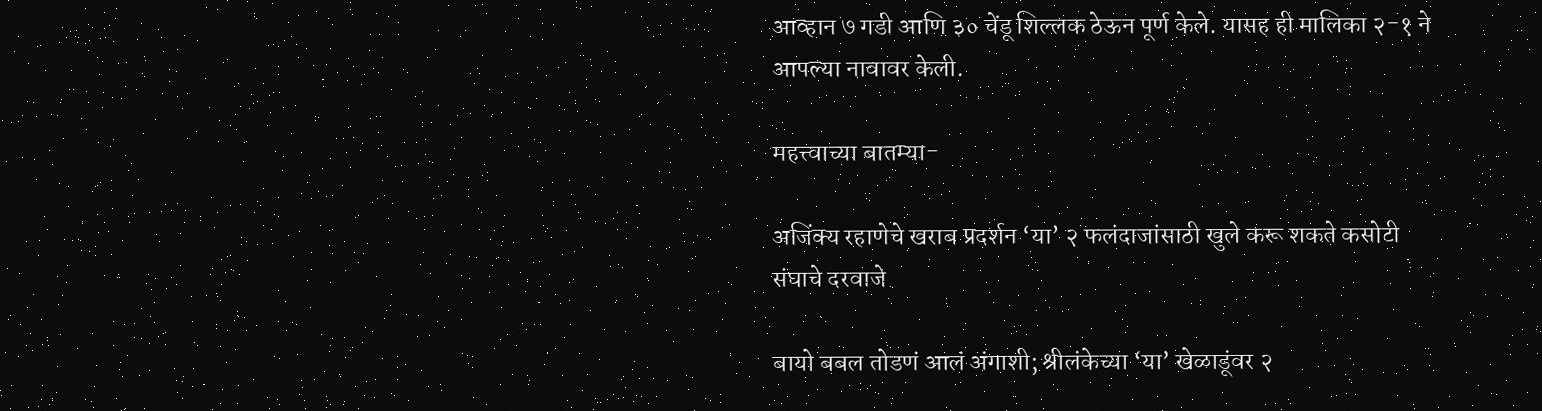आव्हान ७ गडी आणि ३० चेंडू शिल्लक ठेऊन पूर्ण केले. यासह ही मालिका २-१ ने आपल्या नावावर केली.

महत्त्वाच्या बातम्या-

अजिंक्य रहाणेचे खराब प्रदर्शन ‘या’ २ फलंदाजांसाठी खुले करू शकते कसोटी संघाचे दरवाजे

बायो बबल तोडणं आलं अंगाशी; श्रीलंकेच्या ‘या’ खेळाडूंवर २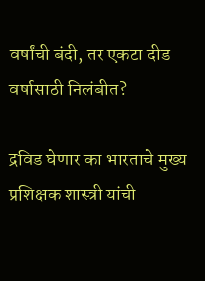वर्षांची बंदी, तर एकटा दीड वर्षासाठी निलंबीत?

द्रविड घेणार का भारताचे मुख्य प्रशिक्षक शास्त्री यांची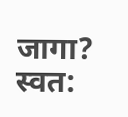जागा? स्वत: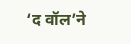‘द वॉल’ने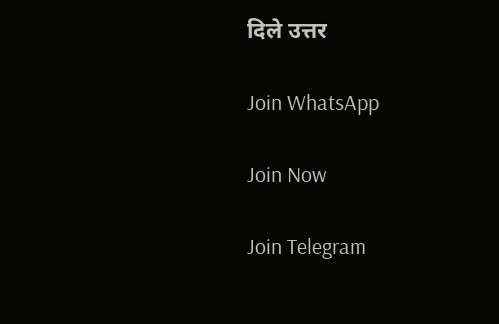दिले उत्तर

Join WhatsApp

Join Now

Join Telegram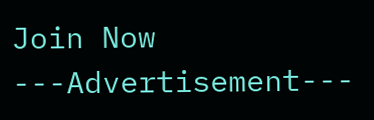Join Now
---Advertisement---